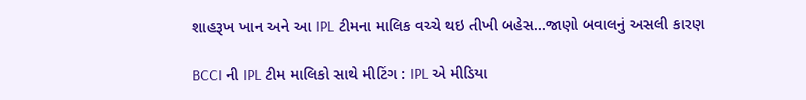શાહરૂખ ખાન અને આ IPL ટીમના માલિક વચ્ચે થઇ તીખી બહેસ…જાણો બવાલનું અસલી કારણ

BCCI ની IPL ટીમ માલિકો સાથે મીટિંગ : IPL એ મીડિયા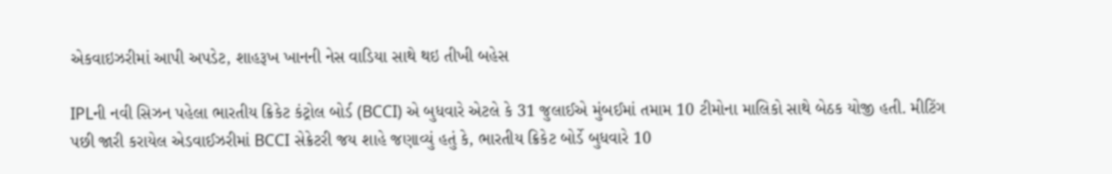એકવાઇઝરીમાં આપી અપડેટ, શાહરૂખ ખાનની નેસ વાડિયા સાથે થઇ તીખી બહેસ

IPLની નવી સિઝન પહેલા ભારતીય ક્રિકેટ કંટ્રોલ બોર્ડ (BCCI) એ બુધવારે એટલે કે 31 જુલાઈએ મુંબઈમાં તમામ 10 ટીમોના માલિકો સાથે બેઠક યોજી હતી. મીટિંગ પછી જારી કરાયેલ એડવાઈઝરીમાં BCCI સેક્રેટરી જય શાહે જણાવ્યું હતું કે, ભારતીય ક્રિકેટ બોર્ડે બુધવારે 10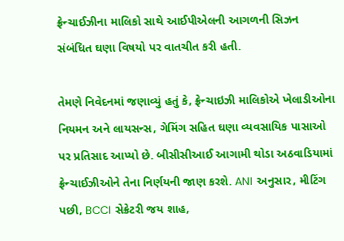ફ્રેન્ચાઈઝીના માલિકો સાથે આઈપીએલની આગળની સિઝન સંબંધિત ઘણા વિષયો પર વાતચીત કરી હતી.

તેમણે નિવેદનમાં જણાવ્યું હતું કે, ફ્રેન્ચાઇઝી માલિકોએ ખેલાડીઓના નિયમન અને લાયસન્સ, ગેમિંગ સહિત ઘણા વ્યવસાયિક પાસાઓ પર પ્રતિસાદ આપ્યો છે. બીસીસીઆઈ આગામી થોડા અઠવાડિયામાં ફ્રેન્ચાઈઝીઓને તેના નિર્ણયની જાણ કરશે. ANI અનુસાર, મીટિંગ પછી, BCCI સેક્રેટરી જય શાહ,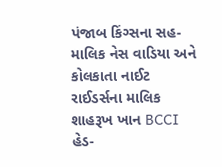પંજાબ કિંગ્સના સહ-માલિક નેસ વાડિયા અને કોલકાતા નાઈટ રાઈડર્સના માલિક શાહરૂખ ખાન BCCI હેડ-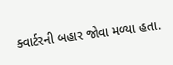ક્વાર્ટરની બહાર જોવા મળ્યા હતા.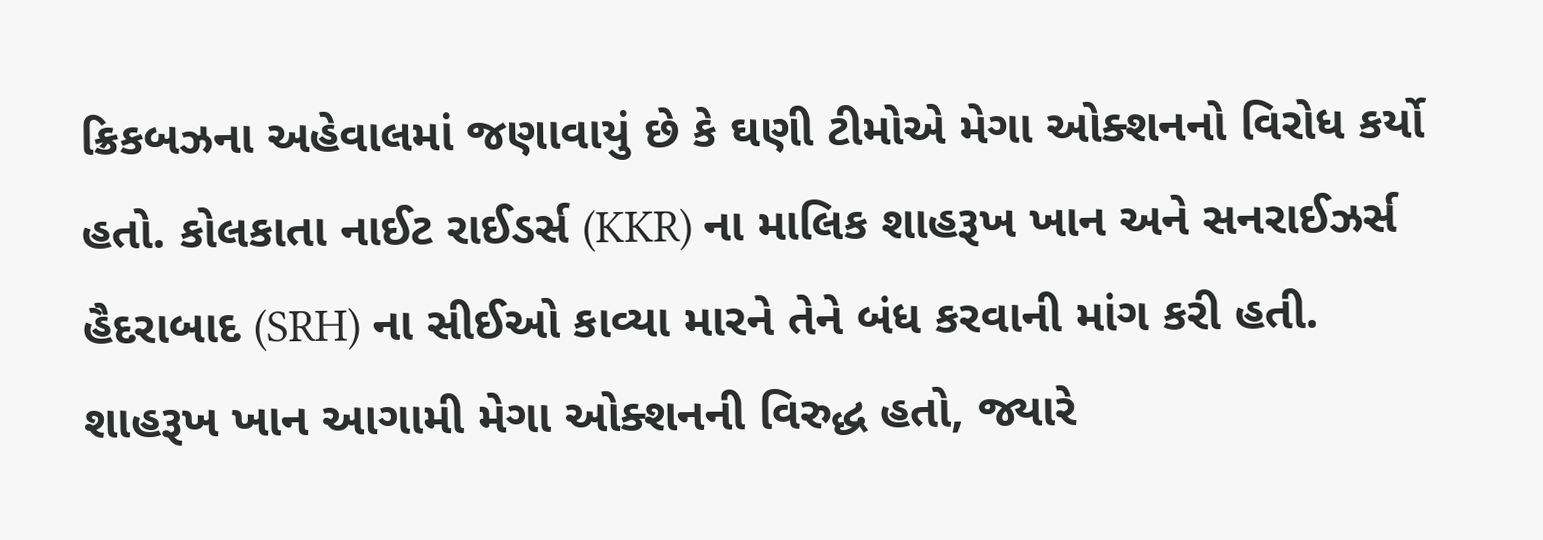ક્રિકબઝના અહેવાલમાં જણાવાયું છે કે ઘણી ટીમોએ મેગા ઓક્શનનો વિરોધ કર્યો હતો. કોલકાતા નાઈટ રાઈડર્સ (KKR) ના માલિક શાહરૂખ ખાન અને સનરાઈઝર્સ હૈદરાબાદ (SRH) ના સીઈઓ કાવ્યા મારને તેને બંધ કરવાની માંગ કરી હતી. શાહરૂખ ખાન આગામી મેગા ઓક્શનની વિરુદ્ધ હતો, જ્યારે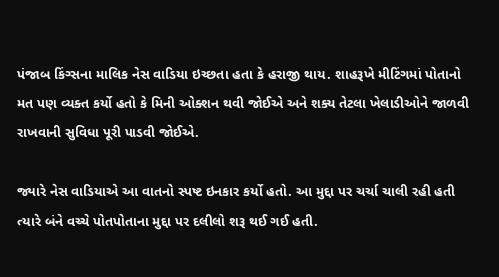પંજાબ કિંગ્સના માલિક નેસ વાડિયા ઇચ્છતા હતા કે હરાજી થાય. શાહરૂખે મીટિંગમાં પોતાનો મત પણ વ્યક્ત કર્યો હતો કે મિની ઓક્શન થવી જોઈએ અને શક્ય તેટલા ખેલાડીઓને જાળવી રાખવાની સુવિધા પૂરી પાડવી જોઈએ.

જ્યારે નેસ વાડિયાએ આ વાતનો સ્પષ્ટ ઇનકાર કર્યો હતો. આ મુદ્દા પર ચર્ચા ચાલી રહી હતી ત્યારે બંને વચ્ચે પોતપોતાના મુદ્દા પર દલીલો શરૂ થઈ ગઈ હતી.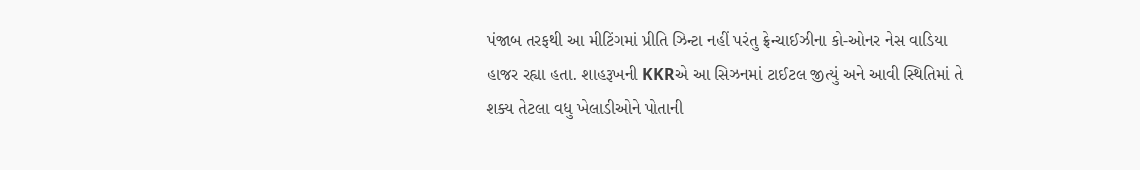પંજાબ તરફથી આ મીટિંગમાં પ્રીતિ ઝિન્ટા નહીં પરંતુ ફ્રેન્ચાઈઝીના કો-ઓનર નેસ વાડિયા હાજર રહ્યા હતા. શાહરૂખની KKRએ આ સિઝનમાં ટાઈટલ જીત્યું અને આવી સ્થિતિમાં તે શક્ય તેટલા વધુ ખેલાડીઓને પોતાની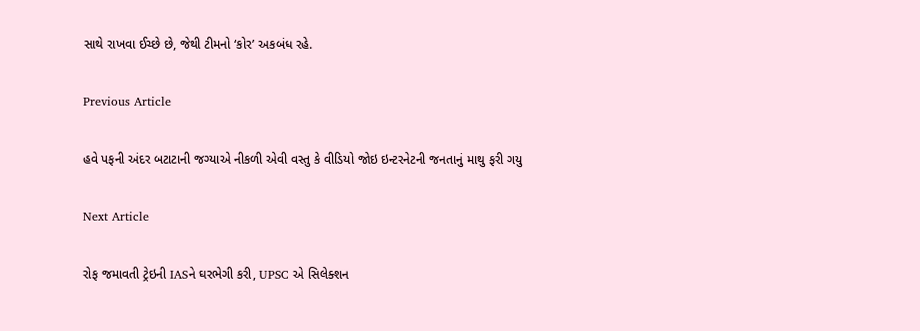સાથે રાખવા ઈચ્છે છે, જેથી ટીમનો ‘કોર’ અકબંધ રહે.

Previous Article

હવે પફની અંદર બટાટાની જગ્યાએ નીકળી એવી વસ્તુ કે વીડિયો જોઇ ઇન્ટરનેટની જનતાનું માથુ ફરી ગયુ

Next Article

રોફ જમાવતી ટ્રેઇની IASને ઘરભેગી કરી, UPSC એ સિલેક્શન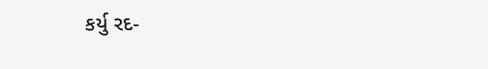કર્યુ રદ-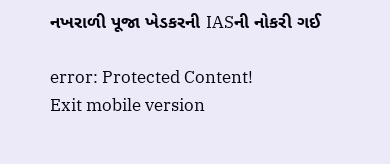નખરાળી પૂજા ખેડકરની IASની નોકરી ગઈ

error: Protected Content!
Exit mobile version